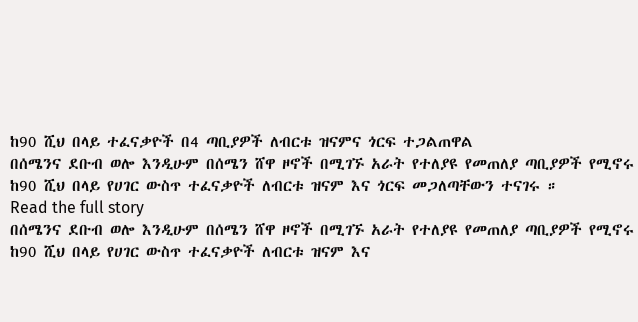ከ90 ሺህ በላይ ተፈናቃዮች በ4 ጣቢያዎች ለብርቱ ዝናምና ጎርፍ ተጋልጠዋል
በሰሜንና ደቡብ ወሎ እንዲሁም በሰሜን ሸዋ ዞኖች በሚገኙ አራት የተለያዩ የመጠለያ ጣቢያዎች የሚኖሩ ከ90 ሺህ በላይ የሀገር ውስጥ ተፈናቃዮች ለብርቱ ዝናም እና ጎርፍ መጋለጣቸውን ተናገሩ ።
Read the full story
በሰሜንና ደቡብ ወሎ እንዲሁም በሰሜን ሸዋ ዞኖች በሚገኙ አራት የተለያዩ የመጠለያ ጣቢያዎች የሚኖሩ ከ90 ሺህ በላይ የሀገር ውስጥ ተፈናቃዮች ለብርቱ ዝናም እና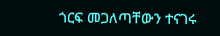ጎርፍ መጋለጣቸውን ተናገሩ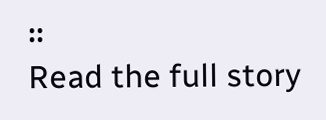።
Read the full story